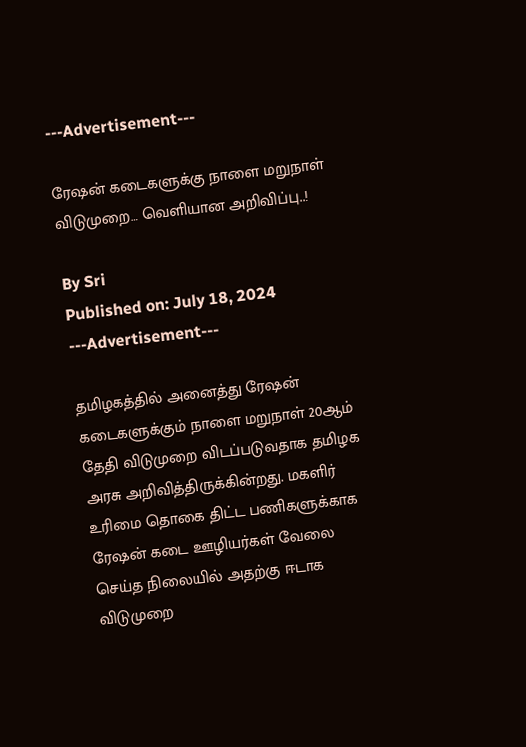---Advertisement---

ரேஷன் கடைகளுக்கு நாளை மறுநாள் விடுமுறை… வெளியான அறிவிப்பு..!

By Sri
Published on: July 18, 2024
---Advertisement---

தமிழகத்தில் அனைத்து ரேஷன் கடைகளுக்கும் நாளை மறுநாள் 20ஆம் தேதி விடுமுறை விடப்படுவதாக தமிழக அரசு அறிவித்திருக்கின்றது. மகளிர் உரிமை தொகை திட்ட பணிகளுக்காக ரேஷன் கடை ஊழியர்கள் வேலை செய்த நிலையில் அதற்கு ஈடாக விடுமுறை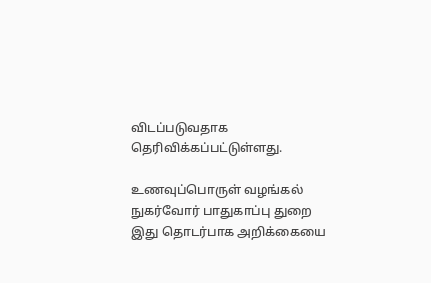விடப்படுவதாக தெரிவிக்கப்பட்டுள்ளது.

உணவுப்பொருள் வழங்கல் நுகர்வோர் பாதுகாப்பு துறை இது தொடர்பாக அறிக்கையை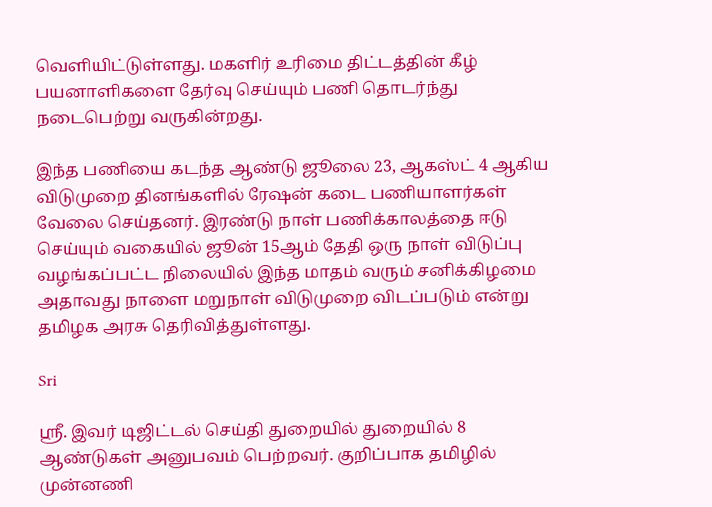வெளியிட்டுள்ளது. மகளிர் உரிமை திட்டத்தின் கீழ் பயனாளிகளை தேர்வு செய்யும் பணி தொடர்ந்து நடைபெற்று வருகின்றது.

இந்த பணியை கடந்த ஆண்டு ஜூலை 23, ஆகஸ்ட் 4 ஆகிய விடுமுறை தினங்களில் ரேஷன் கடை பணியாளர்கள் வேலை செய்தனர். இரண்டு நாள் பணிக்காலத்தை ஈடு செய்யும் வகையில் ஜூன் 15ஆம் தேதி ஒரு நாள் விடுப்பு வழங்கப்பட்ட நிலையில் இந்த மாதம் வரும் சனிக்கிழமை அதாவது நாளை மறுநாள் விடுமுறை விடப்படும் என்று தமிழக அரசு தெரிவித்துள்ளது.

Sri

ஸ்ரீ. இவர் டிஜிட்டல் செய்தி துறையில் துறையில் 8 ஆண்டுகள் அனுபவம் பெற்றவர். குறிப்பாக தமிழில் முன்னணி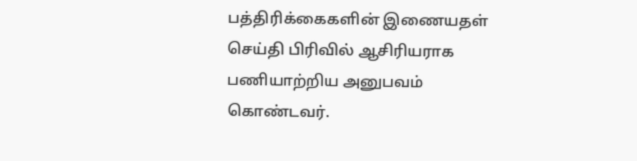பத்திரிக்கைகளின் இணையதள் செய்தி பிரிவில் ஆசிரியராக பணியாற்றிய அனுபவம் கொண்டவர்.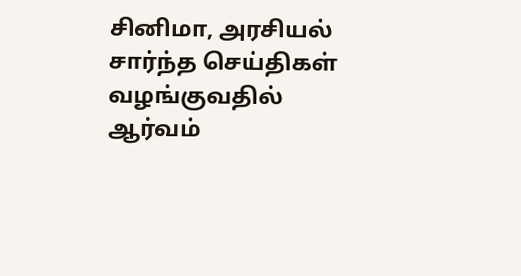சினிமா, அரசியல் சார்ந்த செய்திகள் வழங்குவதில் ஆர்வம்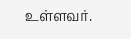உள்ளவர்.